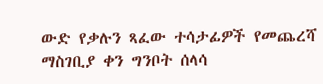ውድ የቃሉን ጻፈው ተሳታፊዎች የመጨረሻ ማስገቢያ ቀን ግንቦት ሰላሳ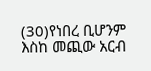(30)የነበረ ቢሆንም እስከ መጪው አርብ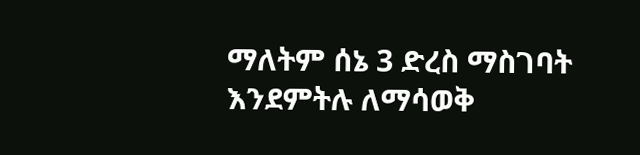ማለትም ሰኔ 3 ድረስ ማስገባት እንደምትሉ ለማሳወቅ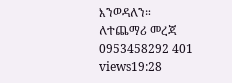እንወዳለን። ለተጨማሪ መረጃ 0953458292 401 views19:28